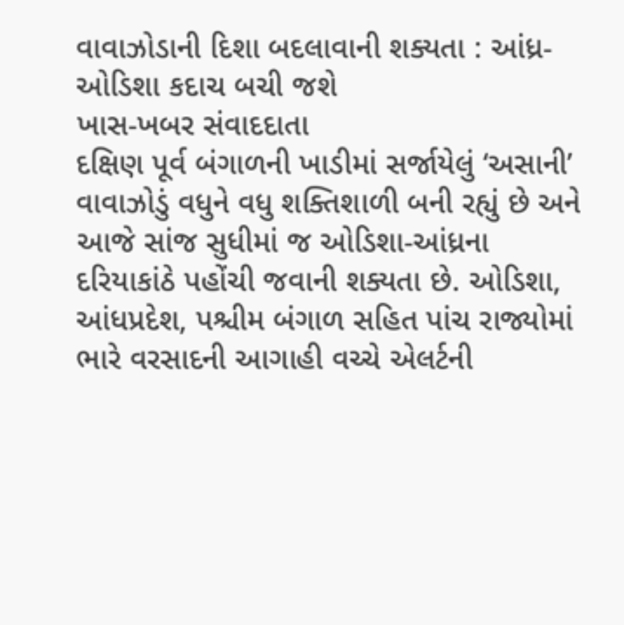વાવાઝોડાની દિશા બદલાવાની શક્યતા : આંધ્ર-ઓડિશા કદાચ બચી જશે
ખાસ-ખબર સંવાદદાતા
દક્ષિણ પૂર્વ બંગાળની ખાડીમાં સર્જાયેલું ‘અસાની’ વાવાઝોડું વધુને વધુ શક્તિશાળી બની રહ્યું છે અને આજે સાંજ સુધીમાં જ ઓડિશા-આંધ્રના દરિયાકાંઠે પહોંચી જવાની શક્યતા છે. ઓડિશા, આંધપ્રદેશ, પશ્ચીમ બંગાળ સહિત પાંચ રાજ્યોમાં ભારે વરસાદની આગાહી વચ્ચે એલર્ટની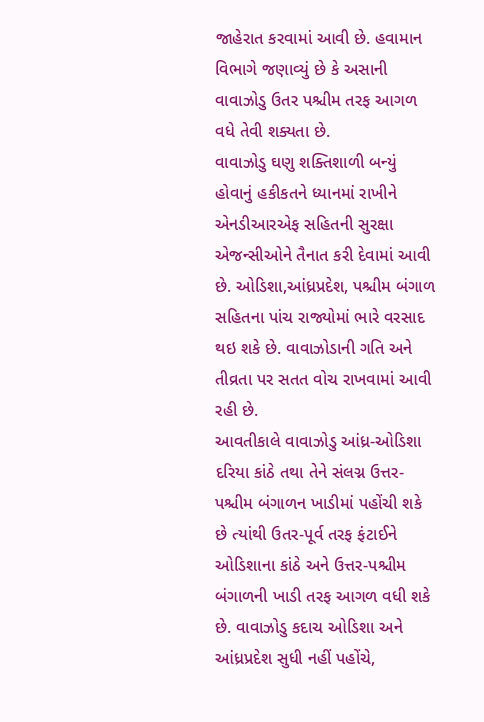જાહેરાત કરવામાં આવી છે. હવામાન વિભાગે જણાવ્યું છે કે અસાની વાવાઝોડુ ઉતર પશ્ચીમ તરફ આગળ વધે તેવી શક્યતા છે.
વાવાઝોડુ ઘણુ શક્તિશાળી બન્યું હોવાનું હકીકતને ધ્યાનમાં રાખીને એનડીઆરએફ સહિતની સુરક્ષા એજન્સીઓને તૈનાત કરી દેવામાં આવી છે. ઓડિશા,આંધ્રપ્રદેશ, પશ્ચીમ બંગાળ સહિતના પાંચ રાજ્યોમાં ભારે વરસાદ થઇ શકે છે. વાવાઝોડાની ગતિ અને તીવ્રતા પર સતત વોચ રાખવામાં આવી
રહી છે.
આવતીકાલે વાવાઝોડુ આંધ્ર-ઓડિશા દરિયા કાંઠે તથા તેને સંલગ્ન ઉત્તર-પશ્ચીમ બંગાળન ખાડીમાં પહોંચી શકે છે ત્યાંથી ઉતર-પૂર્વ તરફ ફંટાઈને ઓડિશાના કાંઠે અને ઉત્તર-પશ્ચીમ બંગાળની ખાડી તરફ આગળ વધી શકે છે. વાવાઝોડુ કદાચ ઓડિશા અને આંધ્રપ્રદેશ સુધી નહીં પહોંચે,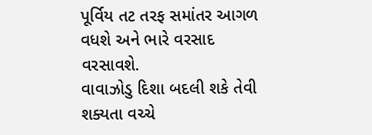પૂર્વિય તટ તરફ સમાંતર આગળ વધશે અને ભારે વરસાદ વરસાવશે.
વાવાઝોડુ દિશા બદલી શકે તેવી શક્યતા વચ્ચે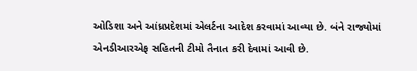ઓડિશા અને આંધ્રપ્રદેશમાં એલર્ટના આદેશ કરવામાં આવ્યા છે. બંને રાજ્યોમાં એનડીઆરએફ સહિતની ટીમો તૈનાત કરી દેવામાં આવી છે.